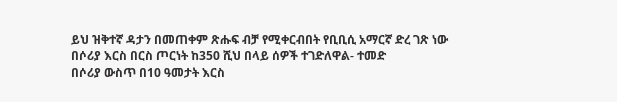ይህ ዝቅተኛ ዳታን በመጠቀም ጽሑፍ ብቻ የሚቀርብበት የቢቢሲ አማርኛ ድረ ገጽ ነው
በሶሪያ እርስ በርስ ጦርነት ከ350 ሺህ በላይ ሰዎች ተገድለዋል- ተመድ
በሶሪያ ውስጥ በ10 ዓመታት እርስ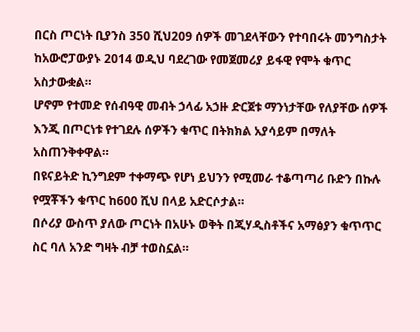በርስ ጦርነት ቢያንስ 350 ሺህ209 ሰዎች መገደላቸውን የተባበሩት መንግስታት ከአውሮፓውያኑ 2014 ወዲህ ባደረገው የመጀመሪያ ይፋዊ የሞት ቁጥር አስታውቋል።
ሆኖም የተመድ የሰብዓዊ መብት ኃላፊ አኃዙ ድርጀቱ ማንነታቸው የለያቸው ሰዎች እንጂ በጦርነቱ የተገደሉ ሰዎችን ቁጥር በትክክል አያሳይም በማለት አስጠንቅቀዋል።
በዩናይትድ ኪንግደም ተቀማጭ የሆነ ይህንን የሚመራ ተቆጣጣሪ ቡድን በኩሉ የሟቾችን ቁጥር ከ600 ሺህ በላይ አድርሶታል።
በሶሪያ ውስጥ ያለው ጦርነት በአሁኑ ወቅት በጂሃዲስቶችና አማፅያን ቁጥጥር ስር ባለ አንድ ግዛት ብቻ ተወስኗል።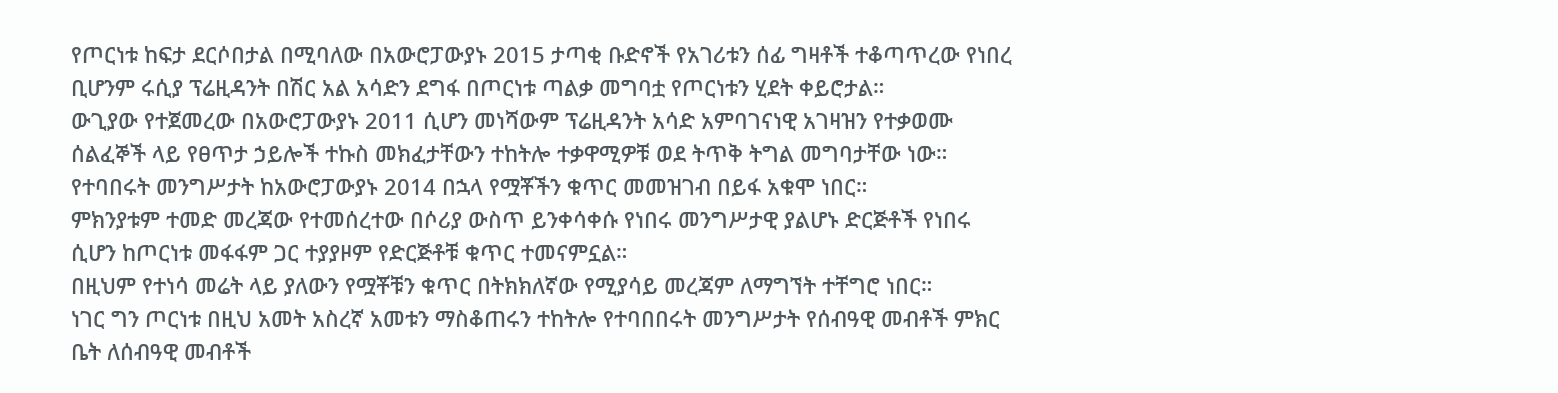የጦርነቱ ከፍታ ደርሶበታል በሚባለው በአውሮፓውያኑ 2015 ታጣቂ ቡድኖች የአገሪቱን ሰፊ ግዛቶች ተቆጣጥረው የነበረ ቢሆንም ሩሲያ ፕሬዚዳንት በሽር አል አሳድን ደግፋ በጦርነቱ ጣልቃ መግባቷ የጦርነቱን ሂደት ቀይሮታል።
ውጊያው የተጀመረው በአውሮፓውያኑ 2011 ሲሆን መነሻውም ፕሬዚዳንት አሳድ አምባገናነዊ አገዛዝን የተቃወሙ ሰልፈኞች ላይ የፀጥታ ኃይሎች ተኩስ መክፈታቸውን ተከትሎ ተቃዋሚዎቹ ወደ ትጥቅ ትግል መግባታቸው ነው።
የተባበሩት መንግሥታት ከአውሮፓውያኑ 2014 በኋላ የሟቾችን ቁጥር መመዝገብ በይፋ አቁሞ ነበር።
ምክንያቱም ተመድ መረጃው የተመሰረተው በሶሪያ ውስጥ ይንቀሳቀሱ የነበሩ መንግሥታዊ ያልሆኑ ድርጅቶች የነበሩ ሲሆን ከጦርነቱ መፋፋም ጋር ተያያዞም የድርጅቶቹ ቁጥር ተመናምኗል።
በዚህም የተነሳ መሬት ላይ ያለውን የሟቾቹን ቁጥር በትክክለኛው የሚያሳይ መረጃም ለማግኘት ተቸግሮ ነበር።
ነገር ግን ጦርነቱ በዚህ አመት አስረኛ አመቱን ማስቆጠሩን ተከትሎ የተባበበሩት መንግሥታት የሰብዓዊ መብቶች ምክር ቤት ለሰብዓዊ መብቶች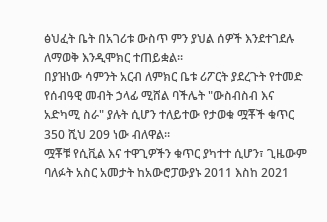ፅህፈት ቤት በአገሪቱ ውስጥ ምን ያህል ሰዎች እንደተገደሉ ለማወቅ እንዲሞክር ተጠይቋል።
በያዝነው ሳምንት አርብ ለምክር ቤቱ ሪፖርት ያደረጉት የተመድ የሰብዓዊ መብት ኃላፊ ሚሸል ባችሌት "ውስብስብ እና አድካሚ ስራ" ያሉት ሲሆን ተለይተው የታወቁ ሟቾች ቁጥር 350 ሺህ 209 ነው ብለዋል።
ሟቾቹ የሲቪል እና ተዋጊዎችን ቁጥር ያካተተ ሲሆን፣ ጊዜውም ባለፉት አስር አመታት ከአውሮፓውያኑ 2011 እስከ 2021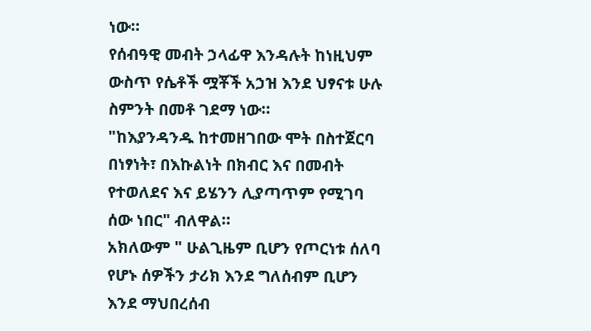ነው።
የሰብዓዊ መብት ኃላፊዋ እንዳሉት ከነዚህም ውስጥ የሴቶች ሟቾች አኃዝ እንደ ህፃናቱ ሁሉ ስምንት በመቶ ገደማ ነው።
"ከእያንዳንዱ ከተመዘገበው ሞት በስተጀርባ በነፃነት፣ በእኩልነት በክብር እና በመብት የተወለደና እና ይሄንን ሊያጣጥም የሚገባ ሰው ነበር" ብለዋል።
አክለውም " ሁልጊዜም ቢሆን የጦርነቱ ሰለባ የሆኑ ሰዎችን ታሪክ እንደ ግለሰብም ቢሆን እንደ ማህበረሰብ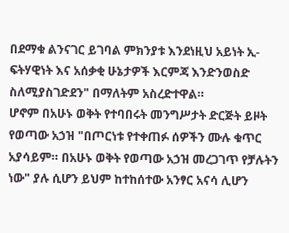በደማቁ ልንናገር ይገባል ምክንያቱ እንደነዚህ አይነት ኢ-ፍትሃዊነት እና አሰቃቂ ሁኔታዎች እርምጃ እንድንወስድ ስለሚያስገድደን" በማለትም አስረድተዋል።
ሆኖም በአሁኑ ወቅት የተባበሩት መንግሥታት ድርጅት ይዞት የወጣው አኃዝ "በጦርነቱ የተቀጠፉ ሰዎችን ሙሉ ቁጥር አያሳይም። በአሁኑ ወቅት የወጣው አኃዝ መረጋገጥ የቻሉትን ነው" ያሉ ሲሆን ይህም ከተከሰተው አንፃር አናሳ ሊሆን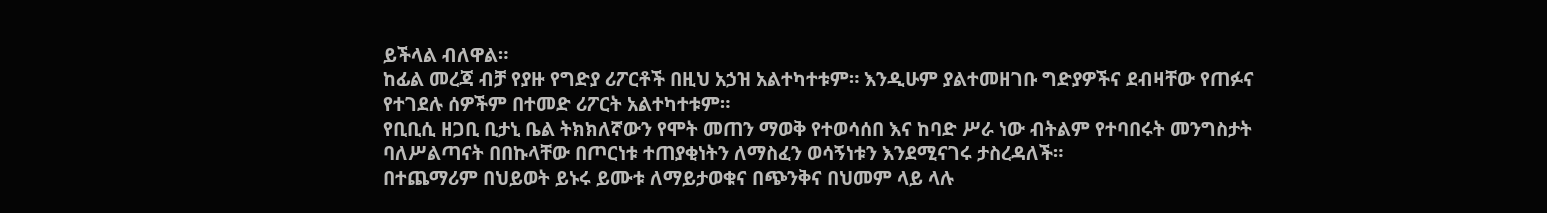ይችላል ብለዋል።
ከፊል መረጃ ብቻ የያዙ የግድያ ሪፖርቶች በዚህ አኃዝ አልተካተቱም። እንዲሁም ያልተመዘገቡ ግድያዎችና ደብዛቸው የጠፉና የተገደሉ ሰዎችም በተመድ ሪፖርት አልተካተቱም።
የቢቢሲ ዘጋቢ ቢታኒ ቤል ትክክለኛውን የሞት መጠን ማወቅ የተወሳሰበ እና ከባድ ሥራ ነው ብትልም የተባበሩት መንግስታት ባለሥልጣናት በበኩላቸው በጦርነቱ ተጠያቂነትን ለማስፈን ወሳኝነቱን እንደሚናገሩ ታስረዳለች።
በተጨማሪም በህይወት ይኑሩ ይሙቱ ለማይታወቁና በጭንቅና በህመም ላይ ላሉ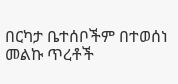በርካታ ቤተሰቦችም በተወሰነ መልኩ ጥረቶች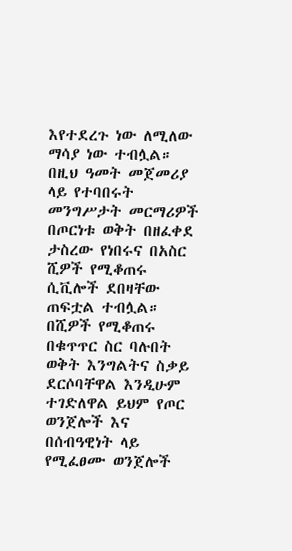እየተደረጉ ነው ለሚለው ማሳያ ነው ተብሏል።
በዚህ ዓመት መጀመሪያ ላይ የተባበሩት መንግሥታት መርማሪዎች በጦርነቱ ወቅት በዘፈቀደ ታስረው የነበሩና በአስር ሺዎች የሚቆጠሩ ሲቪሎች ደበዛቸው ጠፍቷል ተብሏል።
በሺዎች የሚቆጠሩ በቁጥጥር ስር ባሉበት ወቅት እንግልትና ስቃይ ደርሶባቸዋል እንዲሁም ተገድለዋል ይህም የጦር ወንጀሎች እና በሰብዓዊነት ላይ የሚፈፀሙ ወንጀሎች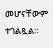መሆናቸውም ተገልጿል።